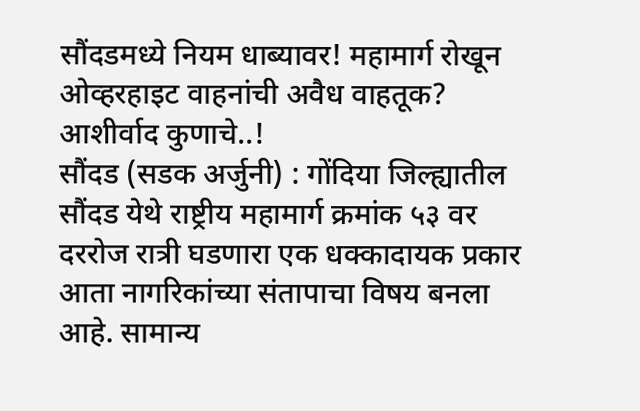सौंदडमध्ये नियम धाब्यावर! महामार्ग रोखून ओव्हरहाइट वाहनांची अवैध वाहतूक? आशीर्वाद कुणाचे..!
सौंदड (सडक अर्जुनी) : गोंदिया जिल्ह्यातील सौंदड येथे राष्ट्रीय महामार्ग क्रमांक ५३ वर दररोज रात्री घडणारा एक धक्कादायक प्रकार आता नागरिकांच्या संतापाचा विषय बनला आहे. सामान्य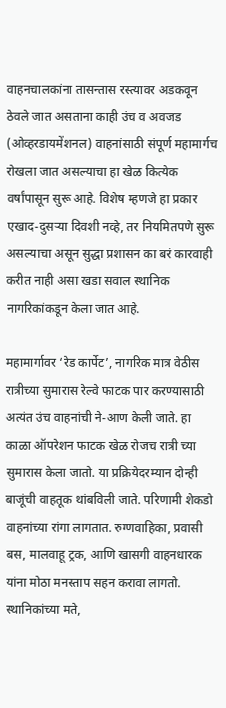वाहनचालकांना तासन्तास रस्त्यावर अडकवून ठेवले जात असताना काही उंच व अवजड (ओव्हरडायमेंशनल) वाहनांसाठी संपूर्ण महामार्गच रोखला जात असल्याचा हा खेळ कित्येक वर्षांपासून सुरू आहे. विशेष म्हणजे हा प्रकार एखाद-दुसऱ्या दिवशी नव्हे, तर नियमितपणे सुरू असल्याचा असून सुद्धा प्रशासन का बरं कारवाही करीत नाही असा खडा सवाल स्थानिक नागरिकांकडून केला जात आहे.

महामार्गावर ‘रेड कार्पेट’, नागरिक मात्र वेठीस
रात्रीच्या सुमारास रेल्वे फाटक पार करण्यासाठी अत्यंत उंच वाहनांची ने-आण केली जाते. हा काळा ऑपरेशन फाटक खेळ रोजच रात्री च्या सुमारास केला जातो. या प्रक्रियेदरम्यान दोन्ही बाजूंची वाहतूक थांबविली जाते. परिणामी शेकडो वाहनांच्या रांगा लागतात. रुग्णवाहिका, प्रवासी बस, मालवाहू ट्रक, आणि खासगी वाहनधारक यांना मोठा मनस्ताप सहन करावा लागतो.
स्थानिकांच्या मते,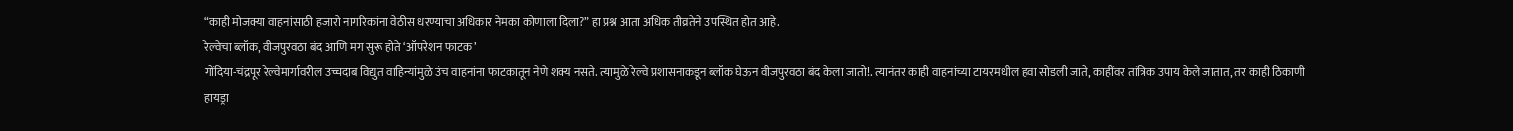“काही मोजक्या वाहनांसाठी हजारो नागरिकांना वेठीस धरण्याचा अधिकार नेमका कोणाला दिला?” हा प्रश्न आता अधिक तीव्रतेने उपस्थित होत आहे.
रेल्वेचा ब्लॉक, वीजपुरवठा बंद आणि मग सुरू होते ‘ऑपरेशन फाटक’
गोंदिया-चंद्रपूर रेल्वेमार्गावरील उच्चदाब विद्युत वाहिन्यांमुळे उंच वाहनांना फाटकातून नेणे शक्य नसते. त्यामुळे रेल्वे प्रशासनाकडून ब्लॉक घेऊन वीजपुरवठा बंद केला जातो!. त्यानंतर काही वाहनांच्या टायरमधील हवा सोडली जाते, काहींवर तांत्रिक उपाय केले जातात, तर काही ठिकाणी हायड्रा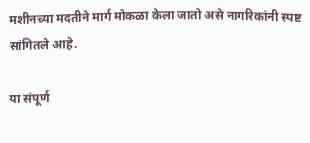मशीनच्या मदतीने मार्ग मोकळा केला जातो असे नागरिकांनी स्पष्ट सांगितले आहे.

या संपूर्ण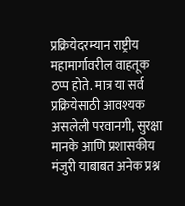प्रक्रियेदरम्यान राष्ट्रीय महामार्गावरील वाहतूक ठप्प होते. मात्र या सर्व प्रक्रियेसाठी आवश्यक असलेली परवानगी, सुरक्षा मानके आणि प्रशासकीय मंजुरी याबाबत अनेक प्रश्न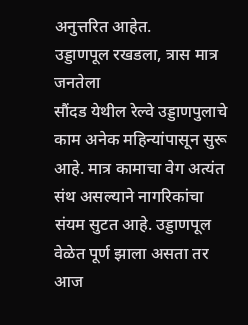अनुत्तरित आहेत.
उड्डाणपूल रखडला, त्रास मात्र जनतेला
सौंदड येथील रेल्वे उड्डाणपुलाचे काम अनेक महिन्यांपासून सुरू आहे. मात्र कामाचा वेग अत्यंत संथ असल्याने नागरिकांचा संयम सुटत आहे. उड्डाणपूल वेळेत पूर्ण झाला असता तर आज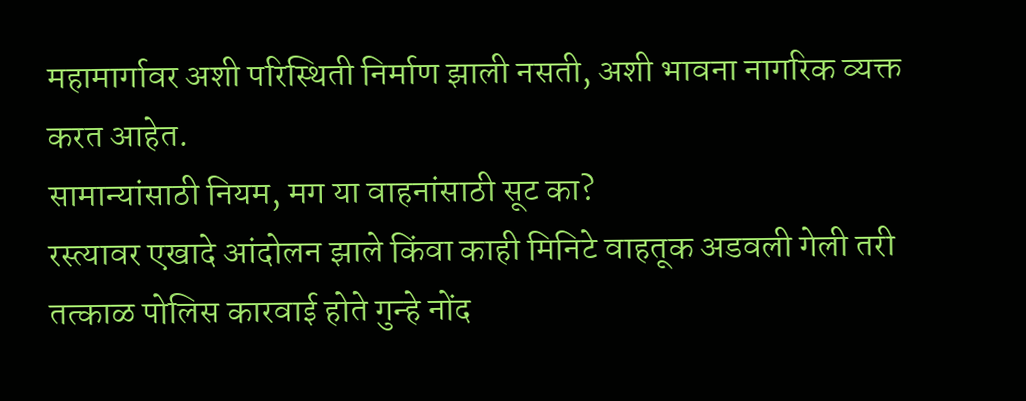महामार्गावर अशी परिस्थिती निर्माण झाली नसती, अशी भावना नागरिक व्यक्त करत आहेत.
सामान्यांसाठी नियम, मग या वाहनांसाठी सूट का?
रस्त्यावर एखादे आंदोलन झाले किंवा काही मिनिटे वाहतूक अडवली गेली तरी तत्काळ पोलिस कारवाई होते गुन्हे नोंद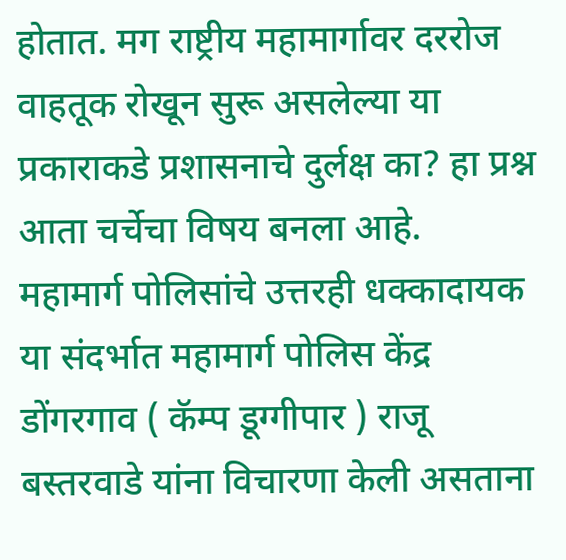होतात. मग राष्ट्रीय महामार्गावर दररोज वाहतूक रोखून सुरू असलेल्या या प्रकाराकडे प्रशासनाचे दुर्लक्ष का? हा प्रश्न आता चर्चेचा विषय बनला आहे.
महामार्ग पोलिसांचे उत्तरही धक्कादायक
या संदर्भात महामार्ग पोलिस केंद्र डोंगरगाव ( कॅम्प डूग्गीपार ) राजू बस्तरवाडे यांना विचारणा केली असताना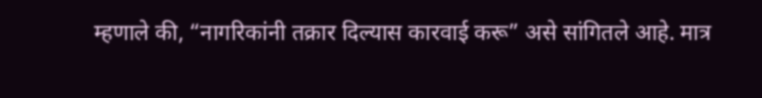म्हणाले की, “नागरिकांनी तक्रार दिल्यास कारवाई करू” असे सांगितले आहे. मात्र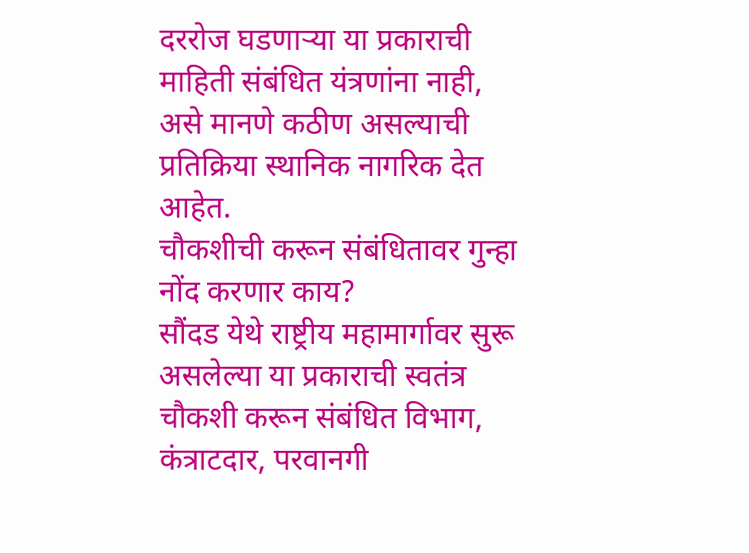दररोज घडणाऱ्या या प्रकाराची माहिती संबंधित यंत्रणांना नाही, असे मानणे कठीण असल्याची प्रतिक्रिया स्थानिक नागरिक देत आहेत.
चौकशीची करून संबंधितावर गुन्हा नोंद करणार काय?
सौंदड येथे राष्ट्रीय महामार्गावर सुरू असलेल्या या प्रकाराची स्वतंत्र चौकशी करून संबंधित विभाग, कंत्राटदार, परवानगी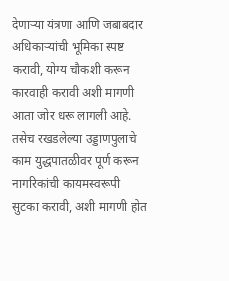देणाऱ्या यंत्रणा आणि जबाबदार अधिकाऱ्यांची भूमिका स्पष्ट करावी, योग्य चौकशी करून कारवाही करावी अशी मागणी आता जोर धरू लागली आहे. तसेच रखडलेल्या उड्डाणपुलाचे काम युद्धपातळीवर पूर्ण करून नागरिकांची कायमस्वरूपी सुटका करावी, अशी मागणी होत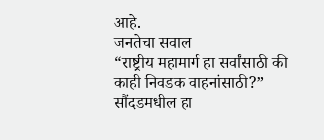आहे.
जनतेचा सवाल
“राष्ट्रीय महामार्ग हा सर्वांसाठी की काही निवडक वाहनांसाठी?”
सौंदडमधील हा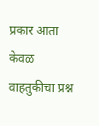प्रकार आता केवळ वाहतुकीचा प्रश्न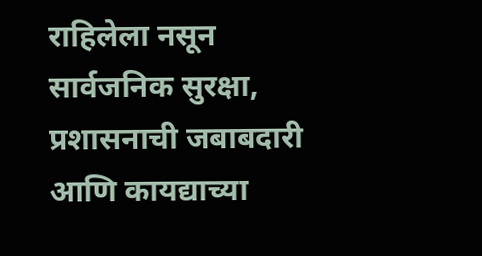राहिलेला नसून सार्वजनिक सुरक्षा, प्रशासनाची जबाबदारी आणि कायद्याच्या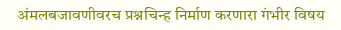अंमलबजावणीवरच प्रश्नचिन्ह निर्माण करणारा गंभीर विषय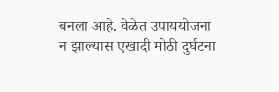बनला आहे. वेळेत उपाययोजना न झाल्यास एखादी मोठी दुर्घटना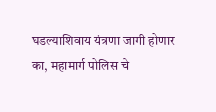घडल्याशिवाय यंत्रणा जागी होणार का, महामार्ग पोलिस चे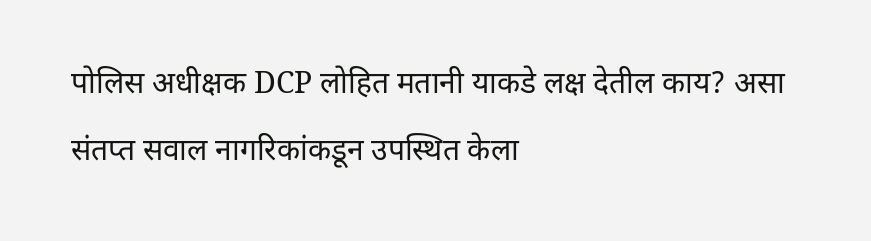पोलिस अधीक्षक DCP लोहित मतानी याकडे लक्ष देतील काय? असा संतप्त सवाल नागरिकांकडून उपस्थित केला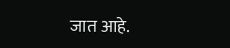जात आहे.